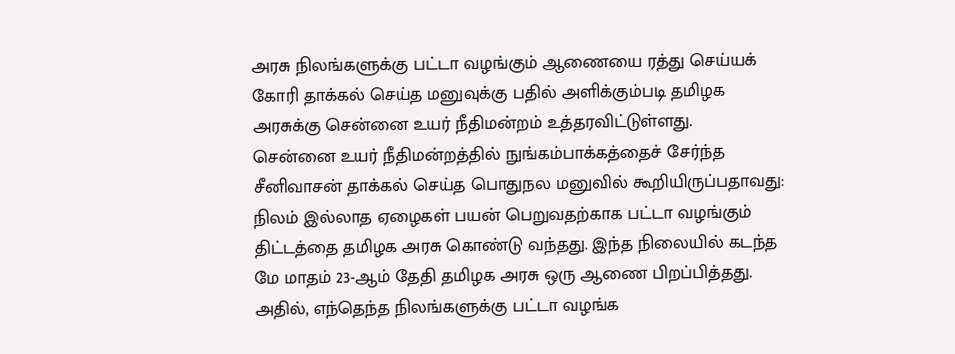அரசு நிலங்களுக்கு பட்டா வழங்கும் ஆணையை ரத்து செய்யக் கோரி தாக்கல் செய்த மனுவுக்கு பதில் அளிக்கும்படி தமிழக அரசுக்கு சென்னை உயர் நீதிமன்றம் உத்தரவிட்டுள்ளது.
சென்னை உயர் நீதிமன்றத்தில் நுங்கம்பாக்கத்தைச் சேர்ந்த சீனிவாசன் தாக்கல் செய்த பொதுநல மனுவில் கூறியிருப்பதாவது: நிலம் இல்லாத ஏழைகள் பயன் பெறுவதற்காக பட்டா வழங்கும் திட்டத்தை தமிழக அரசு கொண்டு வந்தது. இந்த நிலையில் கடந்த மே மாதம் 23-ஆம் தேதி தமிழக அரசு ஒரு ஆணை பிறப்பித்தது. அதில், எந்தெந்த நிலங்களுக்கு பட்டா வழங்க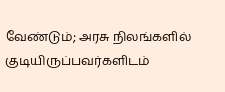வேண்டும்; அரசு நிலங்களில் குடியிருப்பவர்களிடம்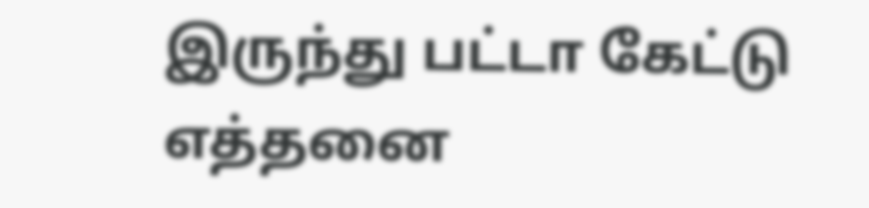இருந்து பட்டா கேட்டு எத்தனை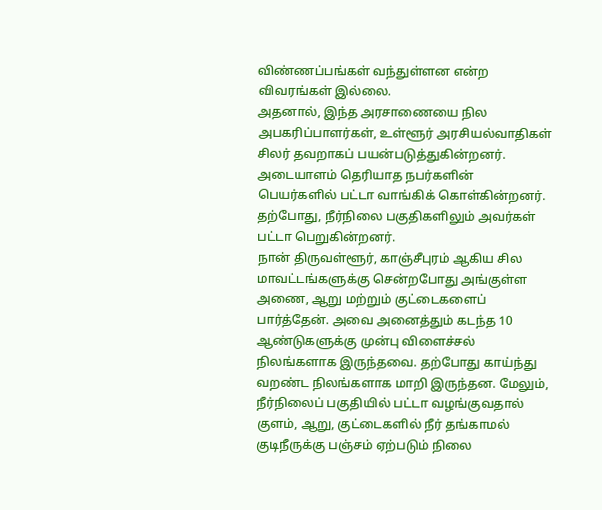விண்ணப்பங்கள் வந்துள்ளன என்ற விவரங்கள் இல்லை.
அதனால், இந்த அரசாணையை நில அபகரிப்பாளர்கள், உள்ளூர் அரசியல்வாதிகள் சிலர் தவறாகப் பயன்படுத்துகின்றனர். அடையாளம் தெரியாத நபர்களின் பெயர்களில் பட்டா வாங்கிக் கொள்கின்றனர். தற்போது, நீர்நிலை பகுதிகளிலும் அவர்கள் பட்டா பெறுகின்றனர்.
நான் திருவள்ளூர், காஞ்சீபுரம் ஆகிய சில மாவட்டங்களுக்கு சென்றபோது அங்குள்ள அணை, ஆறு மற்றும் குட்டைகளைப் பார்த்தேன். அவை அனைத்தும் கடந்த 10 ஆண்டுகளுக்கு முன்பு விளைச்சல் நிலங்களாக இருந்தவை. தற்போது காய்ந்து வறண்ட நிலங்களாக மாறி இருந்தன. மேலும், நீர்நிலைப் பகுதியில் பட்டா வழங்குவதால் குளம், ஆறு, குட்டைகளில் நீர் தங்காமல் குடிநீருக்கு பஞ்சம் ஏற்படும் நிலை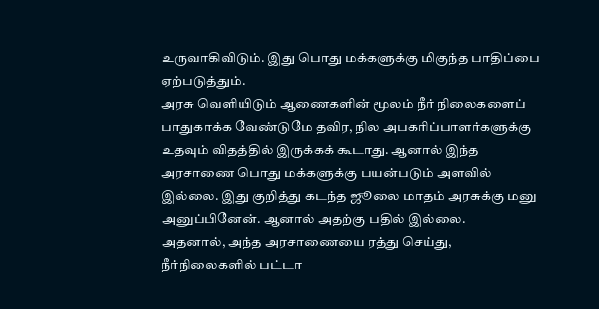உருவாகிவிடும். இது பொது மக்களுக்கு மிகுந்த பாதிப்பை ஏற்படுத்தும்.
அரசு வெளியிடும் ஆணைகளின் மூலம் நீர் நிலைகளைப் பாதுகாக்க வேண்டுமே தவிர, நில அபகரிப்பாளர்களுக்கு உதவும் விதத்தில் இருக்கக் கூடாது. ஆனால் இந்த அரசாணை பொது மக்களுக்கு பயன்படும் அளவில் இல்லை. இது குறித்து கடந்த ஜூலை மாதம் அரசுக்கு மனு அனுப்பினேன். ஆனால் அதற்கு பதில் இல்லை.
அதனால், அந்த அரசாணையை ரத்து செய்து, நீர்நிலைகளில் பட்டா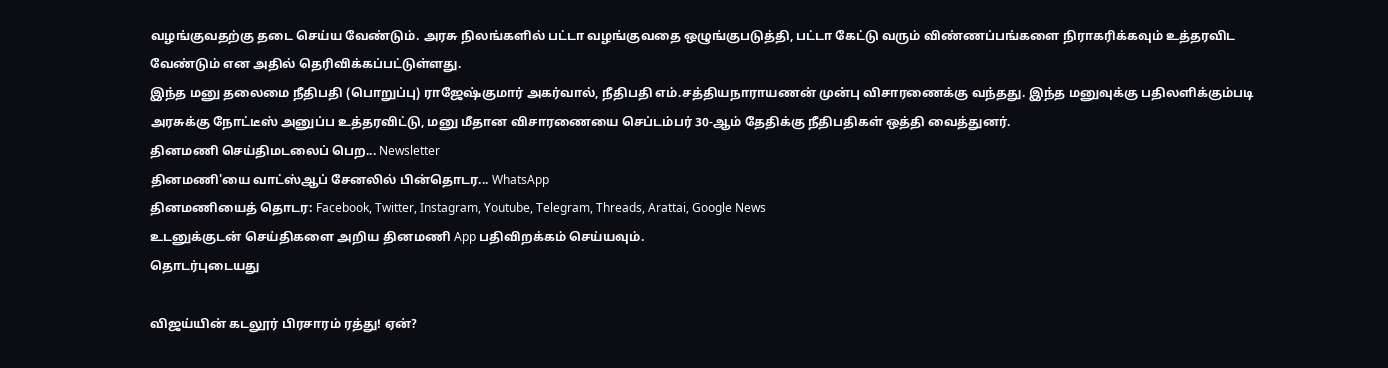வழங்குவதற்கு தடை செய்ய வேண்டும். அரசு நிலங்களில் பட்டா வழங்குவதை ஒழுங்குபடுத்தி, பட்டா கேட்டு வரும் விண்ணப்பங்களை நிராகரிக்கவும் உத்தரவிட வேண்டும் என அதில் தெரிவிக்கப்பட்டுள்ளது.
இந்த மனு தலைமை நீதிபதி (பொறுப்பு) ராஜேஷ்குமார் அகர்வால், நீதிபதி எம்.சத்தியநாராயணன் முன்பு விசாரணைக்கு வந்தது. இந்த மனுவுக்கு பதிலளிக்கும்படி அரசுக்கு நோட்டீஸ் அனுப்ப உத்தரவிட்டு, மனு மீதான விசாரணையை செப்டம்பர் 30-ஆம் தேதிக்கு நீதிபதிகள் ஒத்தி வைத்துனர்.
தினமணி செய்திமடலைப் பெற... Newsletter
தினமணி'யை வாட்ஸ்ஆப் சேனலில் பின்தொடர... WhatsApp
தினமணியைத் தொடர: Facebook, Twitter, Instagram, Youtube, Telegram, Threads, Arattai, Google News
உடனுக்குடன் செய்திகளை அறிய தினமணி App பதிவிறக்கம் செய்யவும்.
தொடர்புடையது

விஜய்யின் கடலூர் பிரசாரம் ரத்து! ஏன்?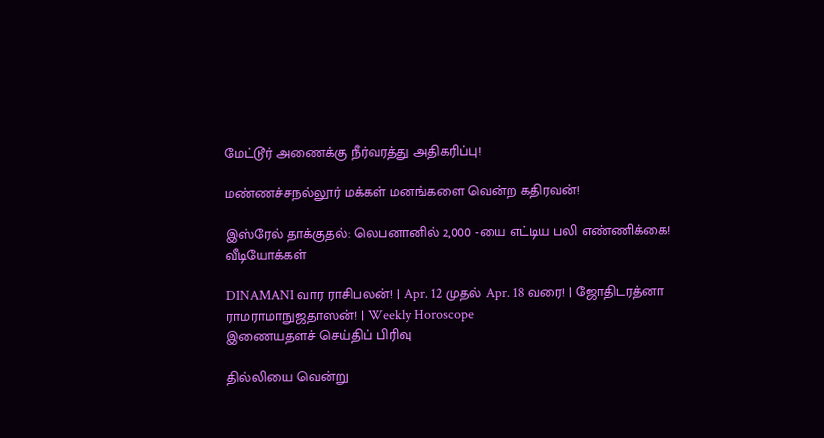மேட்டூர் அணைக்கு நீர்வரத்து அதிகரிப்பு!

மண்ணச்சநல்லூர் மக்கள் மனங்களை வென்ற கதிரவன்!

இஸ்ரேல் தாக்குதல்: லெபனானில் 2,000 -யை எட்டிய பலி எண்ணிக்கை!
வீடியோக்கள்

DINAMANI வார ராசிபலன்! | Apr. 12 முதல் Apr. 18 வரை! | ஜோதிடரத்னா ராமராமாநுஜதாஸன்! | Weekly Horoscope
இணையதளச் செய்திப் பிரிவு

தில்லியை வென்று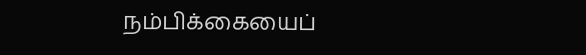நம்பிக்கையைப்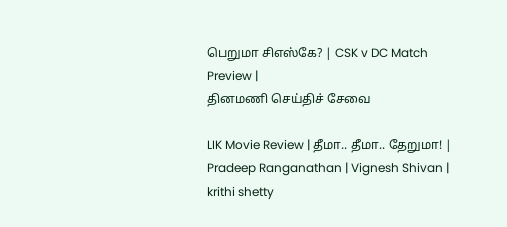பெறுமா சிஎஸ்கே? | CSK v DC Match Preview |
தினமணி செய்திச் சேவை

LIK Movie Review | தீமா.. தீமா.. தேறுமா! | Pradeep Ranganathan | Vignesh Shivan | krithi shetty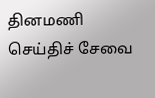தினமணி செய்திச் சேவை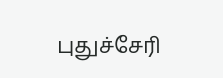புதுச்சேரி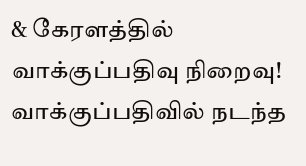& கேரளத்தில் வாக்குப்பதிவு நிறைவு! வாக்குப்பதிவில் நடந்த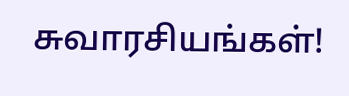சுவாரசியங்கள்!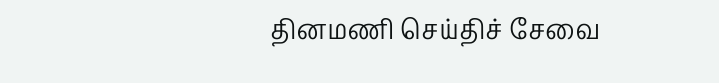தினமணி செய்திச் சேவை